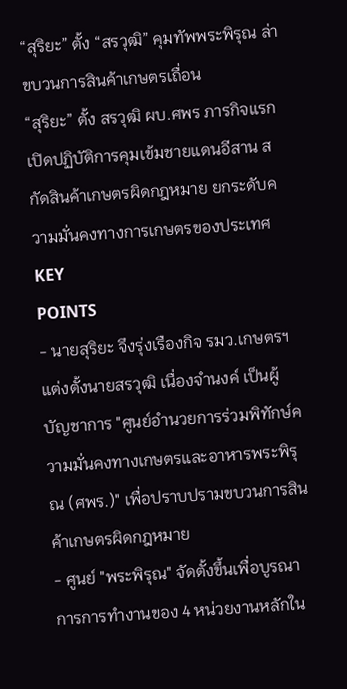“สุริยะ” ตั้ง “สรวุฒิ” คุมทัพพระพิรุณ ล่าขบวนการสินค้าเกษตรเถื่อน
“สุริยะ” ตั้ง สรวุฒิ ผบ.ศพร ภารกิจแรก เปิดปฏิบัติการคุมเข้มชายแดนอีสาน สกัดสินค้าเกษตรผิดกฎหมาย ยกระดับความมั่นคงทางการเกษตรของประเทศ
KEY
POINTS
- นายสุริยะ จึงรุ่งเรืองกิจ รมว.เกษตรฯ แต่งตั้งนายสรวุฒิ เนื่องจำนงค์ เป็นผู้บัญชาการ "ศูนย์อำนวยการร่วมพิทักษ์ความมั่นคงทางเกษตรและอาหารพระพิรุณ (ศพร.)" เพื่อปราบปรามขบวนการสินค้าเกษตรผิดกฎหมาย
- ศูนย์ "พระพิรุณ" จัดตั้งขึ้นเพื่อบูรณาการการทำงานของ 4 หน่วยงานหลักใน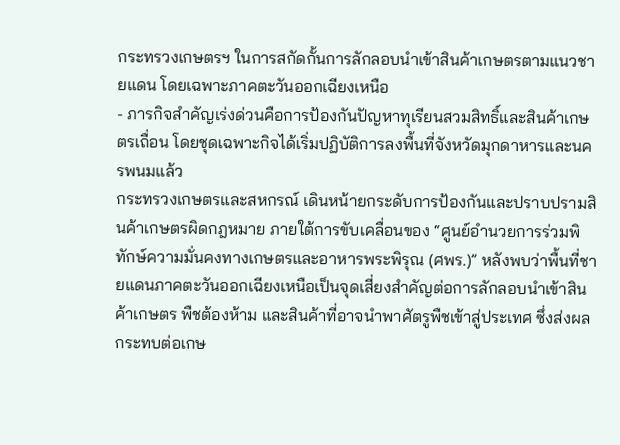กระทรวงเกษตรฯ ในการสกัดกั้นการลักลอบนำเข้าสินค้าเกษตรตามแนวชายแดน โดยเฉพาะภาคตะวันออกเฉียงเหนือ
- ภารกิจสำคัญเร่งด่วนคือการป้องกันปัญหาทุเรียนสวมสิทธิ์และสินค้าเกษตรเถื่อน โดยชุดเฉพาะกิจได้เริ่มปฏิบัติการลงพื้นที่จังหวัดมุกดาหารและนครพนมแล้ว
กระทรวงเกษตรและสหกรณ์ เดินหน้ายกระดับการป้องกันและปราบปรามสินค้าเกษตรผิดกฎหมาย ภายใต้การขับเคลื่อนของ “ศูนย์อำนวยการร่วมพิทักษ์ความมั่นคงทางเกษตรและอาหารพระพิรุณ (ศพร.)” หลังพบว่าพื้นที่ชายแดนภาคตะวันออกเฉียงเหนือเป็นจุดเสี่ยงสำคัญต่อการลักลอบนำเข้าสินค้าเกษตร พืชต้องห้าม และสินค้าที่อาจนำพาศัตรูพืชเข้าสู่ประเทศ ซึ่งส่งผลกระทบต่อเกษ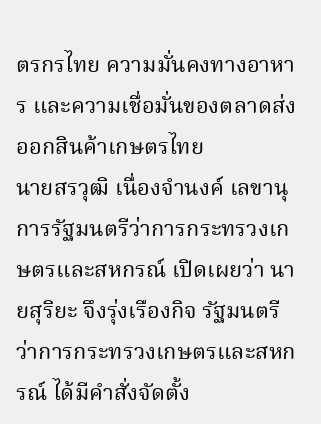ตรกรไทย ความมั่นคงทางอาหาร และความเชื่อมั่นของตลาดส่งออกสินค้าเกษตรไทย
นายสรวุฒิ เนื่องจำนงค์ เลขานุการรัฐมนตรีว่าการกระทรวงเกษตรและสหกรณ์ เปิดเผยว่า นายสุริยะ จึงรุ่งเรืองกิจ รัฐมนตรีว่าการกระทรวงเกษตรและสหกรณ์ ได้มีคำสั่งจัดตั้ง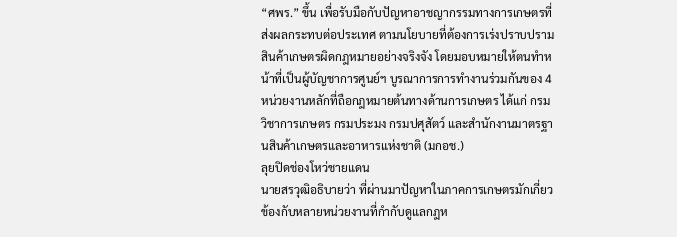“ศพร.” ขึ้น เพื่อรับมือกับปัญหาอาชญากรรมทางการเกษตรที่ส่งผลกระทบต่อประเทศ ตามนโยบายที่ต้องการเร่งปราบปรามสินค้าเกษตรผิดกฎหมายอย่างจริงจัง โดยมอบหมายให้ตนทำหน้าที่เป็นผู้บัญชาการศูนย์ฯ บูรณาการการทำงานร่วมกันของ 4 หน่วยงานหลักที่ถือกฎหมายต้นทางด้านการเกษตร ได้แก่ กรมวิชาการเกษตร กรมประมง กรมปศุสัตว์ และสำนักงานมาตรฐานสินค้าเกษตรและอาหารแห่งชาติ (มกอช.)
ลุยปิดช่องโหว่ชายแดน
นายสรวุฒิอธิบายว่า ที่ผ่านมาปัญหาในภาคการเกษตรมักเกี่ยวข้องกับหลายหน่วยงานที่กำกับดูแลกฎห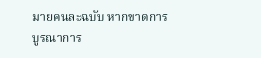มายคนละฉบับ หากขาดการบูรณาการ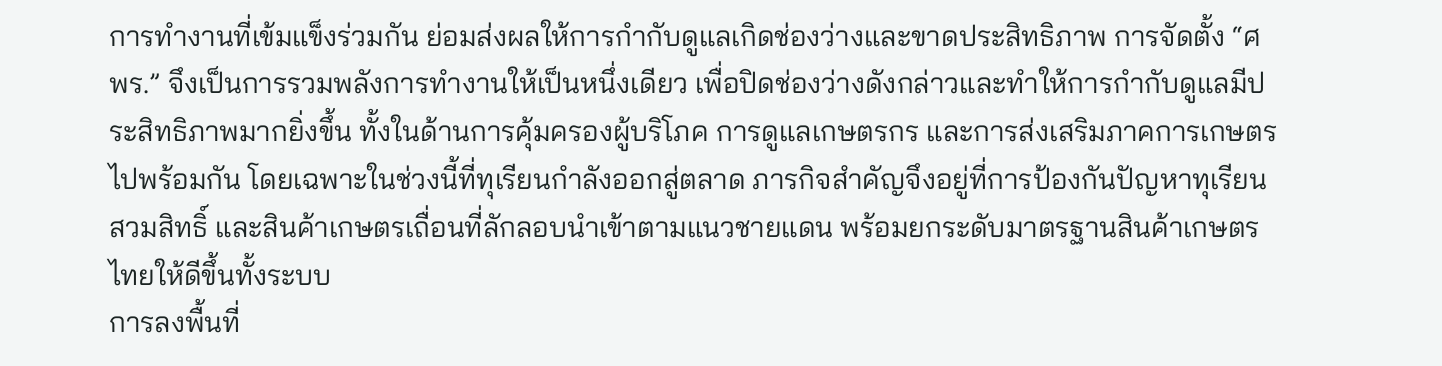การทำงานที่เข้มแข็งร่วมกัน ย่อมส่งผลให้การกำกับดูแลเกิดช่องว่างและขาดประสิทธิภาพ การจัดตั้ง “ศพร.” จึงเป็นการรวมพลังการทำงานให้เป็นหนึ่งเดียว เพื่อปิดช่องว่างดังกล่าวและทำให้การกำกับดูแลมีประสิทธิภาพมากยิ่งขึ้น ทั้งในด้านการคุ้มครองผู้บริโภค การดูแลเกษตรกร และการส่งเสริมภาคการเกษตรไปพร้อมกัน โดยเฉพาะในช่วงนี้ที่ทุเรียนกำลังออกสู่ตลาด ภารกิจสำคัญจึงอยู่ที่การป้องกันปัญหาทุเรียนสวมสิทธิ์ และสินค้าเกษตรเถื่อนที่ลักลอบนำเข้าตามแนวชายแดน พร้อมยกระดับมาตรฐานสินค้าเกษตรไทยให้ดีขึ้นทั้งระบบ
การลงพื้นที่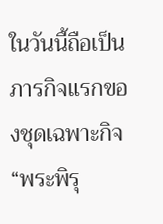ในวันนี้ถือเป็นภารกิจแรกของชุดเฉพาะกิจ “พระพิรุ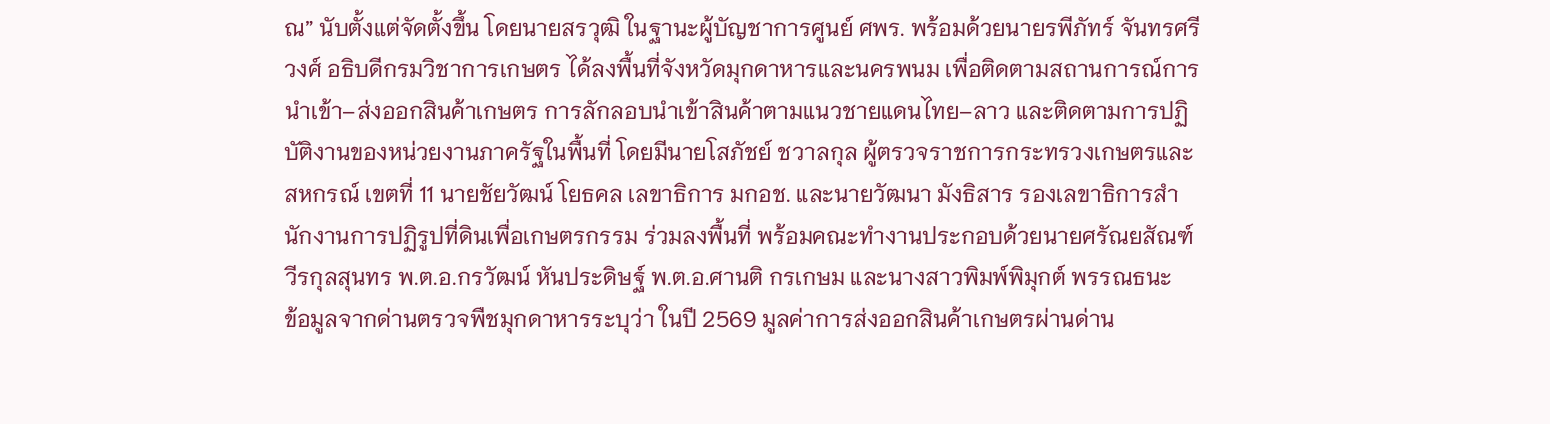ณ” นับตั้งแต่จัดตั้งขึ้น โดยนายสรวุฒิ ในฐานะผู้บัญชาการศูนย์ ศพร. พร้อมด้วยนายรพีภัทร์ จันทรศรีวงศ์ อธิบดีกรมวิชาการเกษตร ได้ลงพื้นที่จังหวัดมุกดาหารและนครพนม เพื่อติดตามสถานการณ์การนำเข้า–ส่งออกสินค้าเกษตร การลักลอบนำเข้าสินค้าตามแนวชายแดนไทย–ลาว และติดตามการปฏิบัติงานของหน่วยงานภาครัฐในพื้นที่ โดยมีนายโสภัชย์ ชวาลกุล ผู้ตรวจราชการกระทรวงเกษตรและสหกรณ์ เขตที่ 11 นายชัยวัฒน์ โยธคล เลขาธิการ มกอช. และนายวัฒนา มังธิสาร รองเลขาธิการสำนักงานการปฏิรูปที่ดินเพื่อเกษตรกรรม ร่วมลงพื้นที่ พร้อมคณะทำงานประกอบด้วยนายศรัณยสัณฑ์ วีรกุลสุนทร พ.ต.อ.กรวัฒน์ หันประดิษฐ์ พ.ต.อ.ศานติ กรเกษม และนางสาวพิมพ์พิมุกต์ พรรณธนะ
ข้อมูลจากด่านตรวจพืชมุกดาหารระบุว่า ในปี 2569 มูลค่าการส่งออกสินค้าเกษตรผ่านด่าน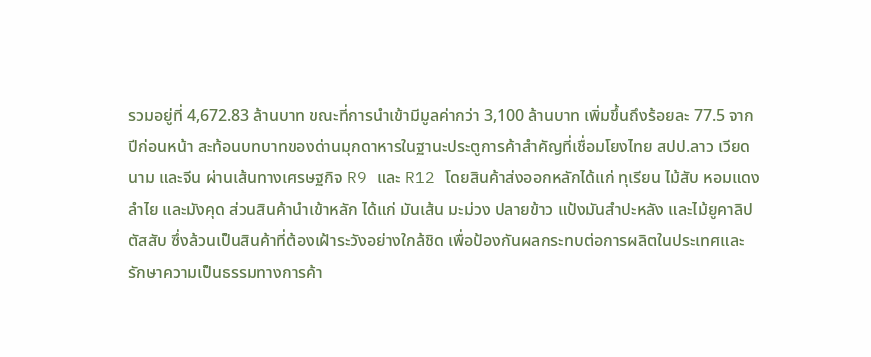รวมอยู่ที่ 4,672.83 ล้านบาท ขณะที่การนำเข้ามีมูลค่ากว่า 3,100 ล้านบาท เพิ่มขึ้นถึงร้อยละ 77.5 จากปีก่อนหน้า สะท้อนบทบาทของด่านมุกดาหารในฐานะประตูการค้าสำคัญที่เชื่อมโยงไทย สปป.ลาว เวียดนาม และจีน ผ่านเส้นทางเศรษฐกิจ R9 และ R12 โดยสินค้าส่งออกหลักได้แก่ ทุเรียน ไม้สับ หอมแดง ลำไย และมังคุด ส่วนสินค้านำเข้าหลัก ได้แก่ มันเส้น มะม่วง ปลายข้าว แป้งมันสำปะหลัง และไม้ยูคาลิปตัสสับ ซึ่งล้วนเป็นสินค้าที่ต้องเฝ้าระวังอย่างใกล้ชิด เพื่อป้องกันผลกระทบต่อการผลิตในประเทศและรักษาความเป็นธรรมทางการค้า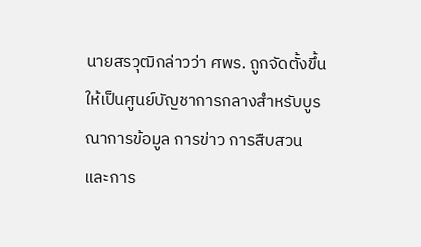นายสรวุฒิกล่าวว่า ศพร. ถูกจัดตั้งขึ้นให้เป็นศูนย์บัญชาการกลางสำหรับบูรณาการข้อมูล การข่าว การสืบสวน และการ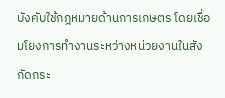บังคับใช้กฎหมายด้านการเกษตร โดยเชื่อมโยงการทำงานระหว่างหน่วยงานในสังกัดกระ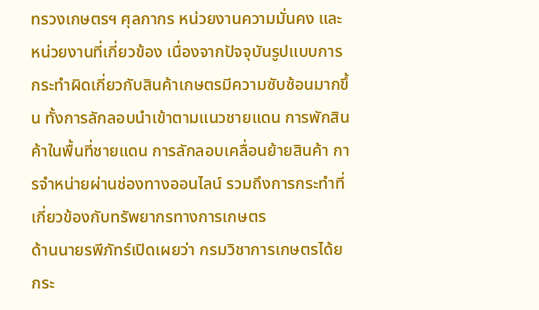ทรวงเกษตรฯ ศุลกากร หน่วยงานความมั่นคง และหน่วยงานที่เกี่ยวข้อง เนื่องจากปัจจุบันรูปแบบการกระทำผิดเกี่ยวกับสินค้าเกษตรมีความซับซ้อนมากขึ้น ทั้งการลักลอบนำเข้าตามแนวชายแดน การพักสินค้าในพื้นที่ชายแดน การลักลอบเคลื่อนย้ายสินค้า การจำหน่ายผ่านช่องทางออนไลน์ รวมถึงการกระทำที่เกี่ยวข้องกับทรัพยากรทางการเกษตร
ด้านนายรพีภัทร์เปิดเผยว่า กรมวิชาการเกษตรได้ยกระ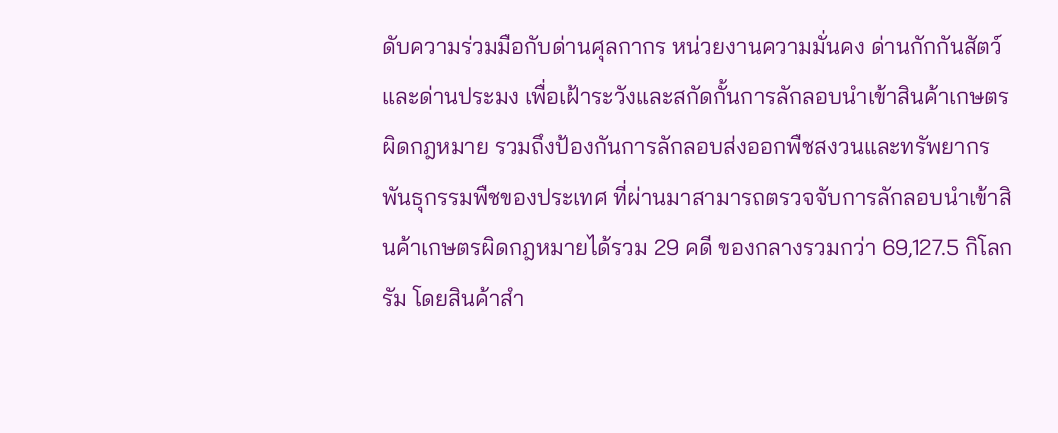ดับความร่วมมือกับด่านศุลกากร หน่วยงานความมั่นคง ด่านกักกันสัตว์ และด่านประมง เพื่อเฝ้าระวังและสกัดกั้นการลักลอบนำเข้าสินค้าเกษตรผิดกฎหมาย รวมถึงป้องกันการลักลอบส่งออกพืชสงวนและทรัพยากรพันธุกรรมพืชของประเทศ ที่ผ่านมาสามารถตรวจจับการลักลอบนำเข้าสินค้าเกษตรผิดกฎหมายได้รวม 29 คดี ของกลางรวมกว่า 69,127.5 กิโลกรัม โดยสินค้าสำ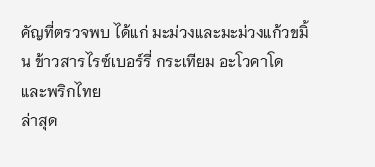คัญที่ตรวจพบ ได้แก่ มะม่วงและมะม่วงแก้วขมิ้น ข้าวสารไรซ์เบอร์รี่ กระเทียม อะโวคาโด และพริกไทย
ล่าสุด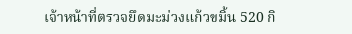เจ้าหน้าที่ตรวจยึดมะม่วงแก้วขมิ้น 520 กิ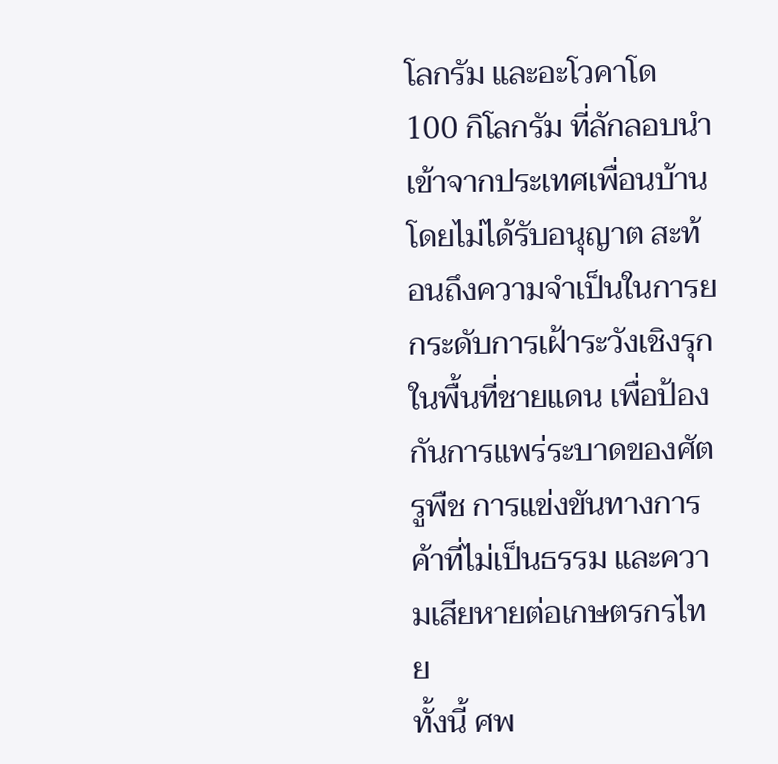โลกรัม และอะโวคาโด 100 กิโลกรัม ที่ลักลอบนำเข้าจากประเทศเพื่อนบ้านโดยไม่ได้รับอนุญาต สะท้อนถึงความจำเป็นในการยกระดับการเฝ้าระวังเชิงรุกในพื้นที่ชายแดน เพื่อป้องกันการแพร่ระบาดของศัตรูพืช การแข่งขันทางการค้าที่ไม่เป็นธรรม และความเสียหายต่อเกษตรกรไทย
ทั้งนี้ ศพ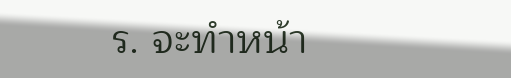ร. จะทำหน้า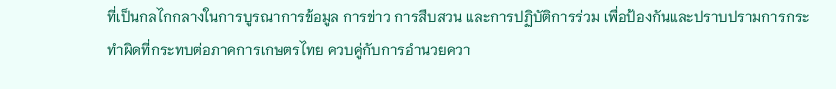ที่เป็นกลไกกลางในการบูรณาการข้อมูล การข่าว การสืบสวน และการปฏิบัติการร่วม เพื่อป้องกันและปราบปรามการกระทำผิดที่กระทบต่อภาคการเกษตรไทย ควบคู่กับการอำนวยควา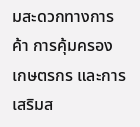มสะดวกทางการค้า การคุ้มครองเกษตรกร และการเสริมส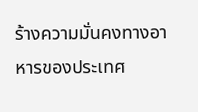ร้างความมั่นคงทางอาหารของประเทศ